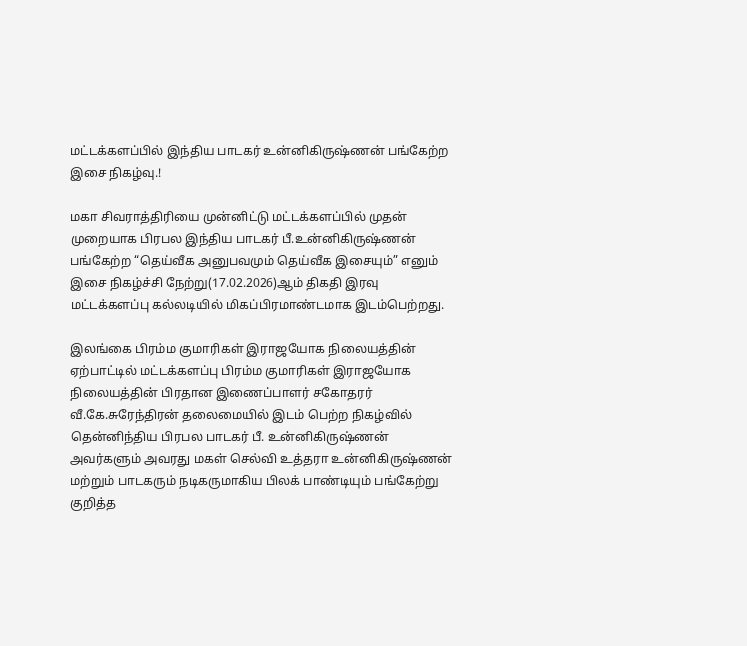மட்டக்களப்பில் இந்திய பாடகர் உன்னிகிருஷ்ணன் பங்கேற்ற இசை நிகழ்வு.!

மகா சிவராத்திரியை முன்னிட்டு மட்டக்களப்பில் முதன் முறையாக பிரபல இந்திய பாடகர் பீ.உன்னிகிருஷ்ணன் பங்கேற்ற “தெய்வீக அனுபவமும் தெய்வீக இசையும்” எனும் இசை நிகழ்ச்சி நேற்று(17.02.2026)ஆம் திகதி இரவு  மட்டக்களப்பு கல்லடியில் மிகப்பிரமாண்டமாக இடம்பெற்றது.

இலங்கை பிரம்ம குமாரிகள் இராஜயோக நிலையத்தின் ஏற்பாட்டில் மட்டக்களப்பு பிரம்ம குமாரிகள் இராஜயோக நிலையத்தின் பிரதான இணைப்பாளர் சகோதரர் வீ.கே.சுரேந்திரன் தலைமையில் இடம் பெற்ற நிகழ்வில் தென்னிந்திய பிரபல பாடகர் பீ. உன்னிகிருஷ்ணன் அவர்களும் அவரது மகள் செல்வி உத்தரா உன்னிகிருஷ்ணன் மற்றும் பாடகரும் நடிகருமாகிய பிலக் பாண்டியும் பங்கேற்று குறித்த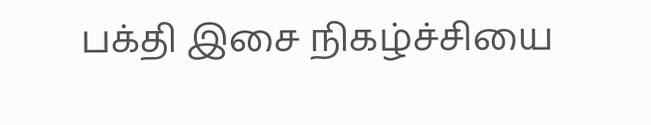பக்தி இசை நிகழ்ச்சியை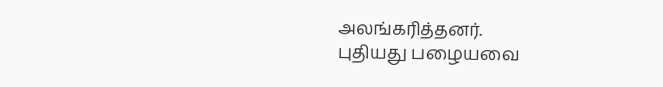அலங்கரித்தனர்.
புதியது பழையவை